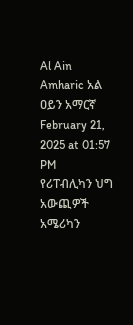Al Ain Amharic አል ዐይን አማርኛ
February 21, 2025 at 01:57 PM
የሪፐብሊካን ህግ አውጪዎች አሜሪካን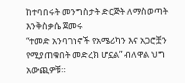ከተባበሩት መንግስታት ድርጅት ለማስወጣት እንቅስቃሴ ጀመሩ
“ተመድ አንባገነኖች የአሜሪካን እና አጋሮቿን የሚያጠቁበት መድረክ ሆኗል” ብለዋል ህግ አውጪዎቹ።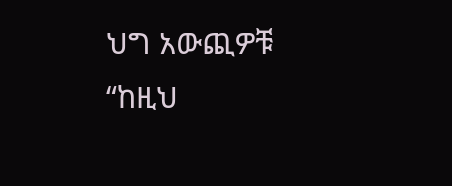ህግ አውጪዎቹ “ከዚህ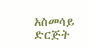አስመሳይ ድርጅት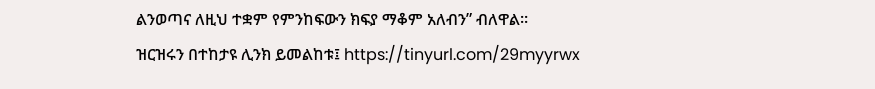ልንወጣና ለዚህ ተቋም የምንከፍውን ክፍያ ማቆም አለብን” ብለዋል።
ዝርዝሩን በተከታዩ ሊንክ ይመልከቱ፤ https://tinyurl.com/29myyrwx